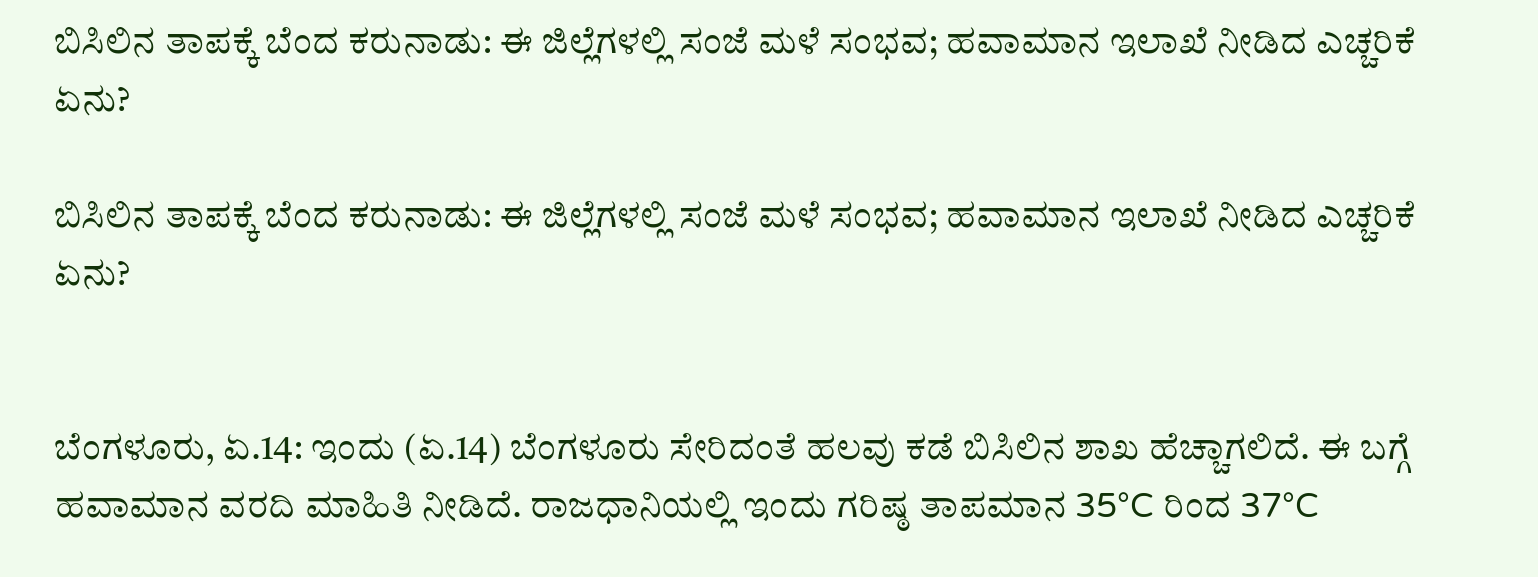ಬಿಸಿಲಿನ ತಾಪಕ್ಕೆ ಬೆಂದ ಕರುನಾಡು: ಈ ಜಿಲ್ಲೆಗಳಲ್ಲಿ ಸಂಜೆ ಮಳೆ ಸಂಭವ; ಹವಾಮಾನ ಇಲಾಖೆ ನೀಡಿದ ಎಚ್ಚರಿಕೆ ಏನು?

ಬಿಸಿಲಿನ ತಾಪಕ್ಕೆ ಬೆಂದ ಕರುನಾಡು: ಈ ಜಿಲ್ಲೆಗಳಲ್ಲಿ ಸಂಜೆ ಮಳೆ ಸಂಭವ; ಹವಾಮಾನ ಇಲಾಖೆ ನೀಡಿದ ಎಚ್ಚರಿಕೆ ಏನು?


ಬೆಂಗಳೂರು, ಏ.14: ಇಂದು (ಏ.14) ಬೆಂಗಳೂರು ಸೇರಿದಂತೆ ಹಲವು ಕಡೆ ಬಿಸಿಲಿನ ಶಾಖ ಹೆಚ್ಚಾಗಲಿದೆ. ಈ ಬಗ್ಗೆ ಹವಾಮಾನ ವರದಿ ಮಾಹಿತಿ ನೀಡಿದೆ. ರಾಜಧಾನಿಯಲ್ಲಿ ಇಂದು ಗರಿಷ್ಠ ತಾಪಮಾನ 35°C ರಿಂದ 37°C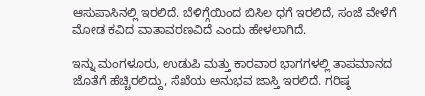ಆಸುಪಾಸಿನಲ್ಲಿ ಇರಲಿದೆ. ಬೆಳಿಗ್ಗೆಯಿಂದ ಬಿಸಿಲ ಧಗೆ ಇರಲಿದೆ, ಸಂಜೆ ವೇಳೆಗೆ ಮೋಡ ಕವಿದ ವಾತಾವರಣವಿದೆ ಎಂದು ಹೇಳಲಾಗಿದೆ.

ಇನ್ನು ಮಂಗಳೂರು, ಉಡುಪಿ ಮತ್ತು ಕಾರವಾರ ಭಾಗಗಳಲ್ಲಿ ತಾಪಮಾನದ ಜೊತೆಗೆ ಹೆಚ್ಚಿರಲಿದ್ದು, ಸೆಖೆಯ ಅನುಭವ ಜಾಸ್ತಿ ಇರಲಿದೆ. ಗರಿಷ್ಠ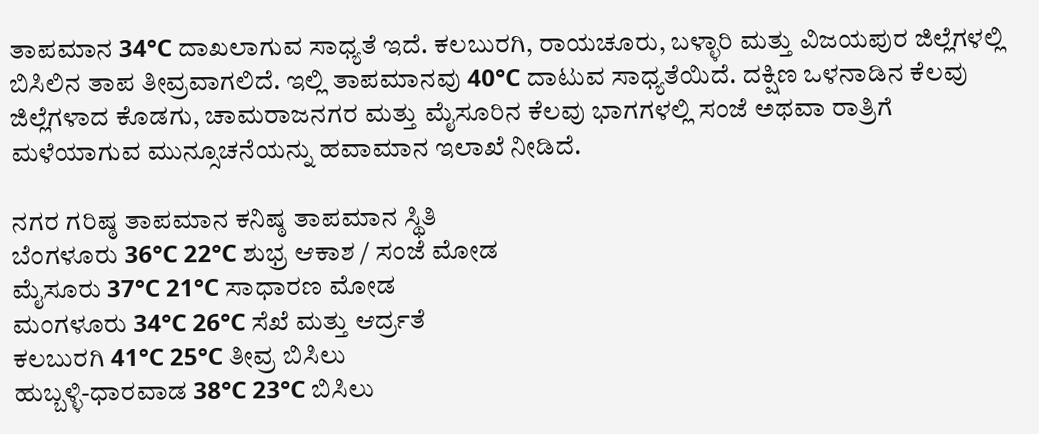ತಾಪಮಾನ 34°C ದಾಖಲಾಗುವ ಸಾಧ್ಯತೆ ಇದೆ. ಕಲಬುರಗಿ, ರಾಯಚೂರು, ಬಳ್ಳಾರಿ ಮತ್ತು ವಿಜಯಪುರ ಜಿಲ್ಲೆಗಳಲ್ಲಿ ಬಿಸಿಲಿನ ತಾಪ ತೀವ್ರವಾಗಲಿದೆ. ಇಲ್ಲಿ ತಾಪಮಾನವು 40°C ದಾಟುವ ಸಾಧ್ಯತೆಯಿದೆ. ದಕ್ಷಿಣ ಒಳನಾಡಿನ ಕೆಲವು ಜಿಲ್ಲೆಗಳಾದ ಕೊಡಗು, ಚಾಮರಾಜನಗರ ಮತ್ತು ಮೈಸೂರಿನ ಕೆಲವು ಭಾಗಗಳಲ್ಲಿ ಸಂಜೆ ಅಥವಾ ರಾತ್ರಿಗೆ ಮಳೆಯಾಗುವ ಮುನ್ಸೂಚನೆಯನ್ನು ಹವಾಮಾನ ಇಲಾಖೆ ನೀಡಿದೆ.

ನಗರ ಗರಿಷ್ಠ ತಾಪಮಾನ ಕನಿಷ್ಠ ತಾಪಮಾನ ಸ್ಥಿತಿ
ಬೆಂಗಳೂರು 36°C 22°C ಶುಭ್ರ ಆಕಾಶ / ಸಂಜೆ ಮೋಡ
ಮೈಸೂರು 37°C 21°C ಸಾಧಾರಣ ಮೋಡ
ಮಂಗಳೂರು 34°C 26°C ಸೆಖೆ ಮತ್ತು ಆರ್ದ್ರತೆ
ಕಲಬುರಗಿ 41°C 25°C ತೀವ್ರ ಬಿಸಿಲು
ಹುಬ್ಬಳ್ಳಿ-ಧಾರವಾಡ 38°C 23°C ಬಿಸಿಲು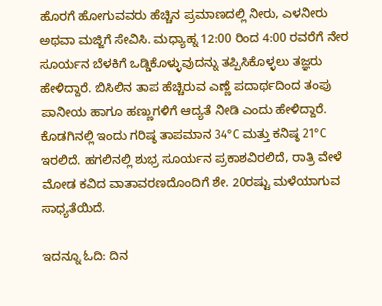ಹೊರಗೆ ಹೋಗುವವರು ಹೆಚ್ಚಿನ ಪ್ರಮಾಣದಲ್ಲಿ ನೀರು, ಎಳನೀರು ಅಥವಾ ಮಜ್ಜಿಗೆ ಸೇವಿಸಿ. ಮಧ್ಯಾಹ್ನ 12:00 ರಿಂದ 4:00 ರವರೆಗೆ ನೇರ ಸೂರ್ಯನ ಬೆಳಕಿಗೆ ಒಡ್ಡಿಕೊಳ್ಳುವುದನ್ನು ತಪ್ಪಿಸಿಕೊಳ್ಳಲು ತಜ್ಞರು ಹೇಳಿದ್ದಾರೆ. ಬಿಸಿಲಿನ ತಾಪ ಹೆಚ್ಚಿರುವ ಎಣ್ಣೆ ಪದಾರ್ಥದಿಂದ ತಂಪು ಪಾನೀಯ ಹಾಗೂ ಹಣ್ಣುಗಳಿಗೆ ಆದ್ಯತೆ ನೀಡಿ ಎಂದು ಹೇಳಿದ್ದಾರೆ. ಕೊಡಗಿನಲ್ಲಿ ಇಂದು ಗರಿಷ್ಠ ತಾಪಮಾನ 34°C ಮತ್ತು ಕನಿಷ್ಠ 21°C ಇರಲಿದೆ. ಹಗಲಿನಲ್ಲಿ ಶುಭ್ರ ಸೂರ್ಯನ ಪ್ರಕಾಶವಿರಲಿದೆ, ರಾತ್ರಿ ವೇಳೆ ಮೋಡ ಕವಿದ ವಾತಾವರಣದೊಂದಿಗೆ ಶೇ. 20ರಷ್ಟು ಮಳೆಯಾಗುವ ಸಾಧ್ಯತೆಯಿದೆ.

ಇದನ್ನೂ ಓದಿ: ದಿನ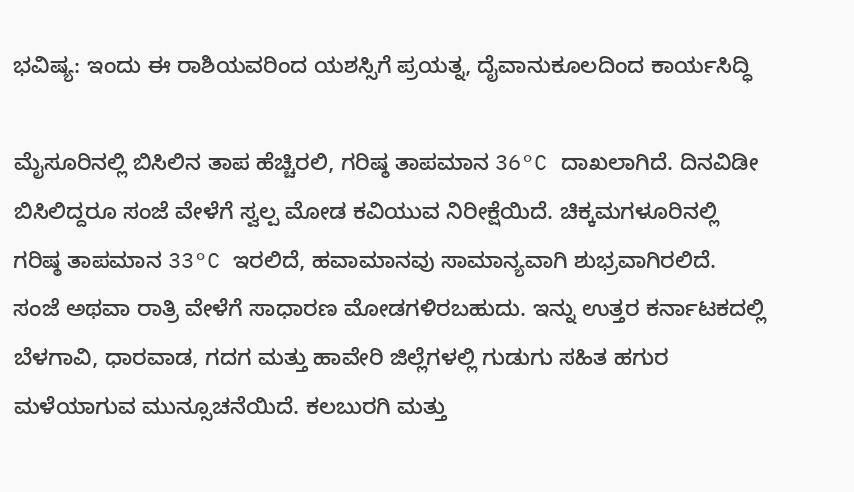ಭವಿಷ್ಯ: ಇಂದು ಈ ರಾಶಿಯವರಿಂದ ಯಶಸ್ಸಿಗೆ ಪ್ರಯತ್ನ, ದೈವಾನುಕೂಲದಿಂದ ಕಾರ್ಯಸಿದ್ಧಿ

ಮೈಸೂರಿನಲ್ಲಿ ಬಿಸಿಲಿನ ತಾಪ ಹೆಚ್ಚಿರಲಿ, ಗರಿಷ್ಠ ತಾಪಮಾನ 36°C ದಾಖಲಾಗಿದೆ. ದಿನವಿಡೀ ಬಿಸಿಲಿದ್ದರೂ ಸಂಜೆ ವೇಳೆಗೆ ಸ್ವಲ್ಪ ಮೋಡ ಕವಿಯುವ ನಿರೀಕ್ಷೆಯಿದೆ. ಚಿಕ್ಕಮಗಳೂರಿನಲ್ಲಿ ಗರಿಷ್ಠ ತಾಪಮಾನ 33°C ಇರಲಿದೆ, ಹವಾಮಾನವು ಸಾಮಾನ್ಯವಾಗಿ ಶುಭ್ರವಾಗಿರಲಿದೆ. ಸಂಜೆ ಅಥವಾ ರಾತ್ರಿ ವೇಳೆಗೆ ಸಾಧಾರಣ ಮೋಡಗಳಿರಬಹುದು. ಇನ್ನು ಉತ್ತರ ಕರ್ನಾಟಕದಲ್ಲಿ ಬೆಳಗಾವಿ, ಧಾರವಾಡ, ಗದಗ ಮತ್ತು ಹಾವೇರಿ ಜಿಲ್ಲೆಗಳಲ್ಲಿ ಗುಡುಗು ಸಹಿತ ಹಗುರ ಮಳೆಯಾಗುವ ಮುನ್ಸೂಚನೆಯಿದೆ. ಕಲಬುರಗಿ ಮತ್ತು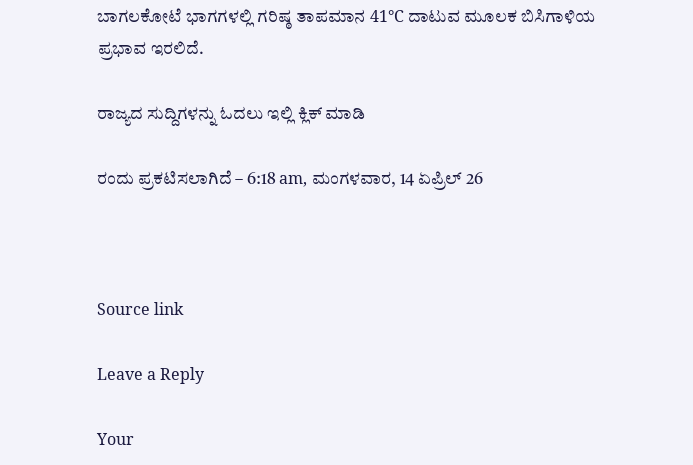ಬಾಗಲಕೋಟೆ ಭಾಗಗಳಲ್ಲಿ ಗರಿಷ್ಠ ತಾಪಮಾನ 41°C ದಾಟುವ ಮೂಲಕ ಬಿಸಿಗಾಳಿಯ ಪ್ರಭಾವ ಇರಲಿದೆ.

ರಾಜ್ಯದ ಸುದ್ದಿಗಳನ್ನು ಓದಲು ಇಲ್ಲಿ ಕ್ಲಿಕ್ ಮಾಡಿ

ರಂದು ಪ್ರಕಟಿಸಲಾಗಿದೆ – 6:18 am, ಮಂಗಳವಾರ, 14 ಏಪ್ರಿಲ್ 26



Source link

Leave a Reply

Your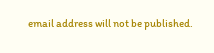email address will not be published.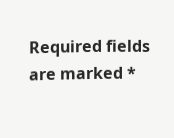Required fields are marked *